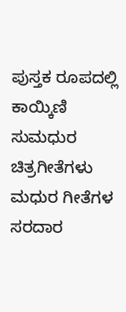ಪುಸ್ತಕ ರೂಪದಲ್ಲಿ ಕಾಯ್ಕಿಣಿ ಸುಮಧುರ ಚಿತ್ರಗೀತೆಗಳು
ಮಧುರ ಗೀತೆಗಳ ಸರದಾರ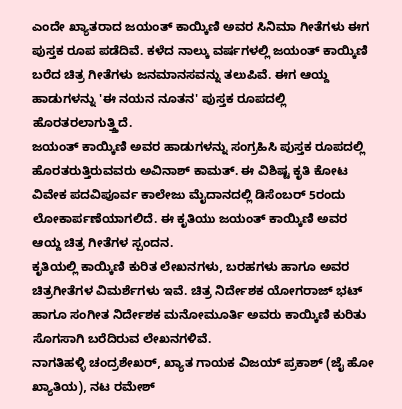ಎಂದೇ ಖ್ಯಾತರಾದ ಜಯಂತ್ ಕಾಯ್ಕಿಣಿ ಅವರ ಸಿನಿಮಾ ಗೀತೆಗಳು ಈಗ ಪುಸ್ತಕ ರೂಪ ಪಡೆದಿವೆ. ಕಳೆದ ನಾಲ್ಕು ವರ್ಷಗಳಲ್ಲಿ ಜಯಂತ್ ಕಾಯ್ಕಿಣಿ ಬರೆದ ಚಿತ್ರ ಗೀತೆಗಳು ಜನಮಾನಸವನ್ನು ತಲುಪಿವೆ. ಈಗ ಆಯ್ದ ಹಾಡುಗಳನ್ನು 'ಈ ನಯನ ನೂತನ' ಪುಸ್ತಕ ರೂಪದಲ್ಲಿ ಹೊರತರಲಾಗುತ್ತ್ತಿದೆ.
ಜಯಂತ್ ಕಾಯ್ಕಿಣಿ ಅವರ ಹಾಡುಗಳನ್ನು ಸಂಗ್ರಹಿಸಿ ಪುಸ್ತಕ ರೂಪದಲ್ಲಿ ಹೊರತರುತ್ತಿರುವವರು ಅವಿನಾಶ್ ಕಾಮತ್. ಈ ವಿಶಿಷ್ಟ ಕೃತಿ ಕೋಟ ವಿವೇಕ ಪದವಿಪೂರ್ವ ಕಾಲೇಜು ಮೈದಾನದಲ್ಲಿ ಡಿಸೆಂಬರ್ 5ರಂದು ಲೋಕಾರ್ಪಣೆಯಾಗಲಿದೆ. ಈ ಕೃತಿಯು ಜಯಂತ್ ಕಾಯ್ಕಿಣಿ ಅವರ ಆಯ್ದ ಚಿತ್ರ ಗೀತೆಗಳ ಸ್ಪಂದನ.
ಕೃತಿಯಲ್ಲಿ ಕಾಯ್ಕಿಣಿ ಕುರಿತ ಲೇಖನಗಳು, ಬರಹಗಳು ಹಾಗೂ ಅವರ ಚಿತ್ರಗೀತೆಗಳ ವಿಮರ್ಶೆಗಳು ಇವೆ. ಚಿತ್ರ ನಿರ್ದೇಶಕ ಯೋಗರಾಜ್ ಭಟ್ ಹಾಗೂ ಸಂಗೀತ ನಿರ್ದೇಶಕ ಮನೋಮೂರ್ತಿ ಅವರು ಕಾಯ್ಕಿಣಿ ಕುರಿತು ಸೊಗಸಾಗಿ ಬರೆದಿರುವ ಲೇಖನಗಳಿವೆ.
ನಾಗತಿಹಳ್ಳಿ ಚಂದ್ರಶೇಖರ್, ಖ್ಯಾತ ಗಾಯಕ ವಿಜಯ್ ಪ್ರಕಾಶ್ (ಜೈ ಹೋ ಖ್ಯಾತಿಯ), ನಟ ರಮೇಶ್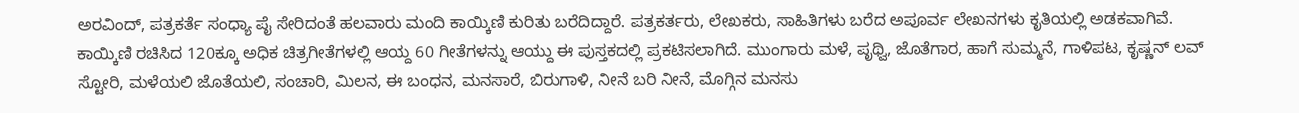ಅರವಿಂದ್, ಪತ್ರಕರ್ತೆ ಸಂಧ್ಯಾ ಪೈ ಸೇರಿದಂತೆ ಹಲವಾರು ಮಂದಿ ಕಾಯ್ಕಿಣಿ ಕುರಿತು ಬರೆದಿದ್ದಾರೆ. ಪತ್ರಕರ್ತರು, ಲೇಖಕರು, ಸಾಹಿತಿಗಳು ಬರೆದ ಅಪೂರ್ವ ಲೇಖನಗಳು ಕೃತಿಯಲ್ಲಿ ಅಡಕವಾಗಿವೆ.
ಕಾಯ್ಕಿಣಿ ರಚಿಸಿದ 120ಕ್ಕೂ ಅಧಿಕ ಚಿತ್ರಗೀತೆಗಳಲ್ಲಿ ಆಯ್ದ 60 ಗೀತೆಗಳನ್ನು ಆಯ್ದು ಈ ಪುಸ್ತಕದಲ್ಲಿ ಪ್ರಕಟಿಸಲಾಗಿದೆ. ಮುಂಗಾರು ಮಳೆ, ಪೃಥ್ವಿ, ಜೊತೆಗಾರ, ಹಾಗೆ ಸುಮ್ಮನೆ, ಗಾಳಿಪಟ, ಕೃಷ್ಣನ್ ಲವ್ ಸ್ಟೋರಿ, ಮಳೆಯಲಿ ಜೊತೆಯಲಿ, ಸಂಚಾರಿ, ಮಿಲನ, ಈ ಬಂಧನ, ಮನಸಾರೆ, ಬಿರುಗಾಳಿ, ನೀನೆ ಬರಿ ನೀನೆ, ಮೊಗ್ಗಿನ ಮನಸು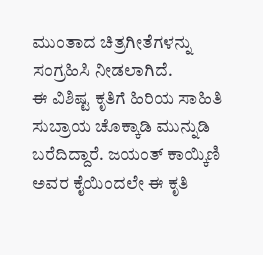ಮುಂತಾದ ಚಿತ್ರಗೀತೆಗಳನ್ನು ಸಂಗ್ರಹಿಸಿ ನೀಡಲಾಗಿದೆ.
ಈ ವಿಶಿಷ್ಟ ಕೃತಿಗೆ ಹಿರಿಯ ಸಾಹಿತಿ ಸುಬ್ರಾಯ ಚೊಕ್ಕಾಡಿ ಮುನ್ನುಡಿ ಬರೆದಿದ್ದಾರೆ. ಜಯಂತ್ ಕಾಯ್ಕಿಣಿ ಅವರ ಕೈಯಿಂದಲೇ ಈ ಕೃತಿ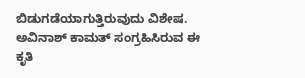ಬಿಡುಗಡೆಯಾಗುತ್ತಿರುವುದು ವಿಶೇಷ. ಅವಿನಾಶ್ ಕಾಮತ್ ಸಂಗ್ರಹಿಸಿರುವ ಈ ಕೃತಿ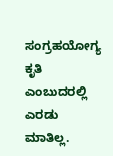ಸಂಗ್ರಹಯೋಗ್ಯ ಕೃತಿ ಎಂಬುದರಲ್ಲಿ ಎರಡು ಮಾತಿಲ್ಲ.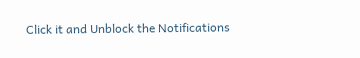Click it and Unblock the Notifications